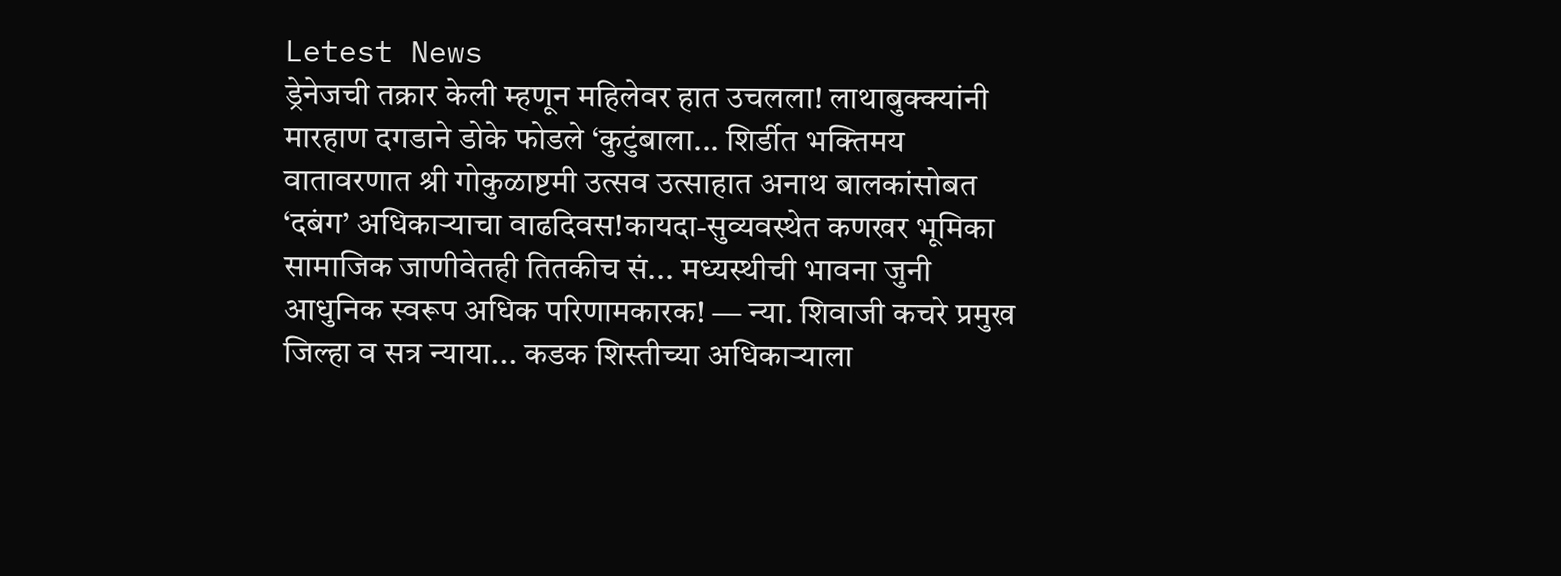Letest News
ड्रेनेजची तक्रार केली म्हणून महिलेवर हात उचलला! लाथाबुक्क्यांनी मारहाण दगडाने डोके फोडले ‘कुटुंबाला... शिर्डीत भक्तिमय वातावरणात श्री गोकुळाष्टमी उत्सव उत्साहात अनाथ बालकांसोबत ‘दबंग’ अधिकाऱ्याचा वाढदिवस!कायदा-सुव्यवस्थेत कणखर भूमिका सामाजिक जाणीवेतही तितकीच सं... मध्यस्थीची भावना जुनी आधुनिक स्वरूप अधिक परिणामकारक! — न्या. शिवाजी कचरे प्रमुख जिल्हा व सत्र न्याया... कडक शिस्तीच्या अधिकाऱ्याला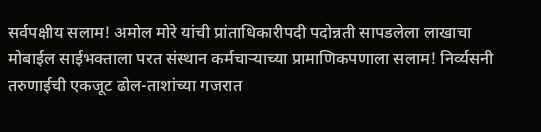सर्वपक्षीय सलाम! अमोल मोरे यांची प्रांताधिकारीपदी पदोन्नती सापडलेला लाखाचा मोबाईल साईभक्ताला परत संस्थान कर्मचाऱ्याच्या प्रामाणिकपणाला सलाम! निर्व्यसनी तरुणाईची एकजूट ढोल-ताशांच्या गजरात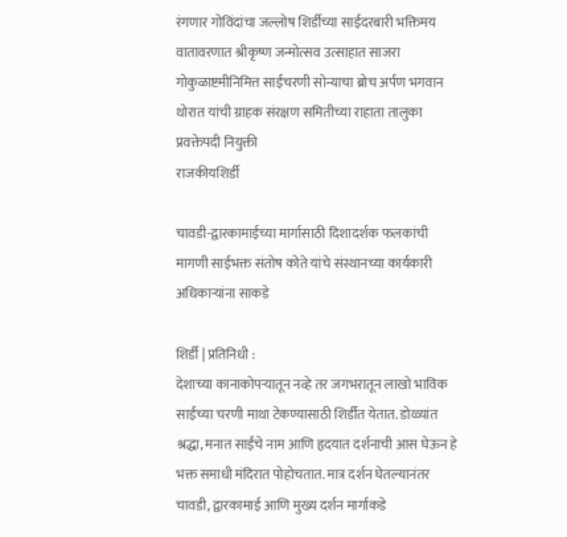रंगणार गोविंदांचा जल्लोष शिर्डीच्या साईदरबारी भक्तिमय वातावरणात श्रीकृष्ण जन्मोत्सव उत्साहात साजरा गोकुळाष्टमीनिमित्त साईचरणी सोन्याचा ब्रोच अर्पण भगवान थोरात यांची ग्राहक संरक्षण समितीच्या राहाता तालुका प्रवक्तेपदी नियुक्ती
राजकीयशिर्डी

चावडी-द्वारकामाईच्या मार्गासाठी दिशादर्शक फलकांची मागणी साईभक्त संतोष कोते यांचे संस्थानच्या कार्यकारी अधिकाऱ्यांना साकडे

शिर्डी | प्रतिनिधी :
देशाच्या कानाकोपऱ्यातून नव्हे तर जगभरातून लाखो भाविक साईंच्या चरणी माथा टेकण्यासाठी शिर्डीत येतात. डोळ्यांत श्रद्धा, मनात साईंचे नाम आणि हृदयात दर्शनाची आस घेऊन हे भक्त समाधी मंदिरात पोहोचतात. मात्र दर्शन घेतल्यानंतर चावडी, द्वारकामाई आणि मुख्य दर्शन मार्गाकडे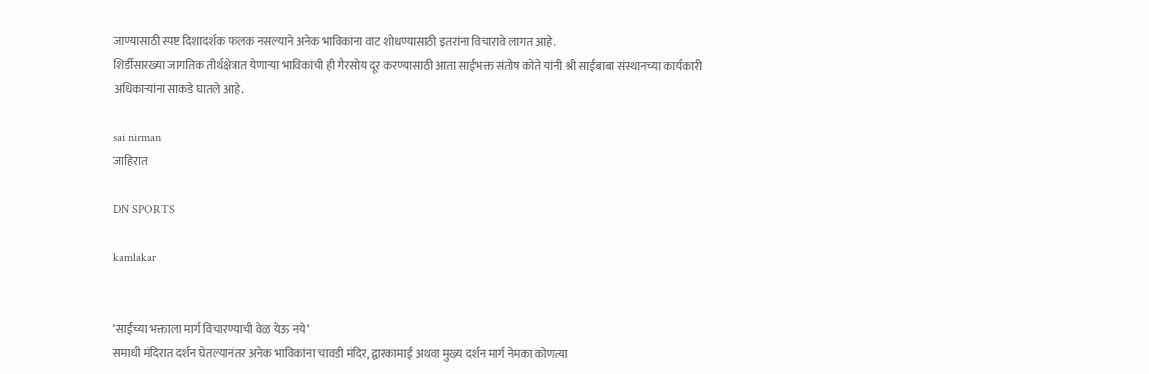जाण्यासाठी स्पष्ट दिशादर्शक फलक नसल्याने अनेक भाविकांना वाट शोधण्यासाठी इतरांना विचारावे लागत आहे.
शिर्डीसारख्या जागतिक तीर्थक्षेत्रात येणाऱ्या भाविकांची ही गैरसोय दूर करण्यासाठी आता साईभक्त संतोष कोते यांनी श्री साईबाबा संस्थानच्या कार्यकारी अधिकाऱ्यांना साकडे घातले आहे.

sai nirman
जाहिरात

DN SPORTS

kamlakar


‘साईंच्या भक्ताला मार्ग विचारण्याची वेळ येऊ नये’
समाधी मंदिरात दर्शन घेतल्यानंतर अनेक भाविकांना चावडी मंदिर, द्वारकामाई अथवा मुख्य दर्शन मार्ग नेमका कोणत्या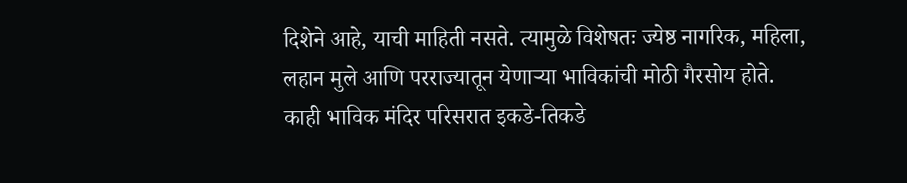दिशेने आहे, याची माहिती नसते. त्यामुळे विशेषतः ज्येष्ठ नागरिक, महिला, लहान मुले आणि परराज्यातून येणाऱ्या भाविकांची मोठी गैरसोय होते.
काही भाविक मंदिर परिसरात इकडे-तिकडे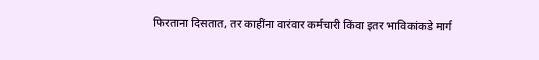फिरताना दिसतात, तर काहींना वारंवार कर्मचारी किंवा इतर भाविकांकडे मार्ग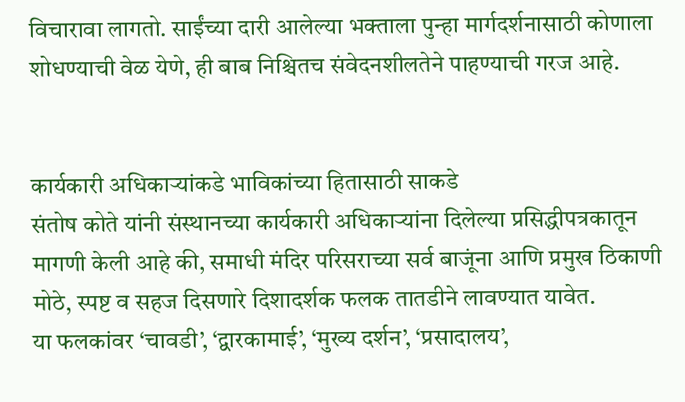विचारावा लागतो. साईंच्या दारी आलेल्या भक्ताला पुन्हा मार्गदर्शनासाठी कोणाला शोधण्याची वेळ येणे, ही बाब निश्चितच संवेदनशीलतेने पाहण्याची गरज आहे.


कार्यकारी अधिकाऱ्यांकडे भाविकांच्या हितासाठी साकडे
संतोष कोते यांनी संस्थानच्या कार्यकारी अधिकाऱ्यांना दिलेल्या प्रसिद्धीपत्रकातून मागणी केली आहे की, समाधी मंदिर परिसराच्या सर्व बाजूंना आणि प्रमुख ठिकाणी मोठे, स्पष्ट व सहज दिसणारे दिशादर्शक फलक तातडीने लावण्यात यावेत.
या फलकांवर ‘चावडी’, ‘द्वारकामाई’, ‘मुख्य दर्शन’, ‘प्रसादालय’,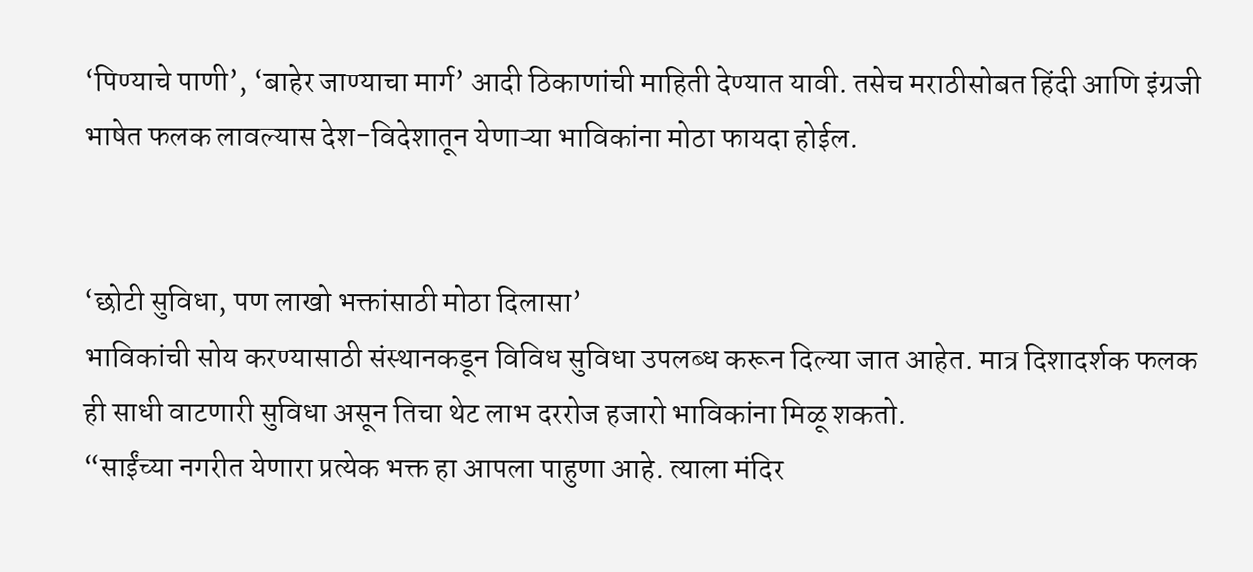‘पिण्याचे पाणी’, ‘बाहेर जाण्याचा मार्ग’ आदी ठिकाणांची माहिती देण्यात यावी. तसेच मराठीसोबत हिंदी आणि इंग्रजी भाषेत फलक लावल्यास देश-विदेशातून येणाऱ्या भाविकांना मोठा फायदा होईल.


‘छोटी सुविधा, पण लाखो भक्तांसाठी मोठा दिलासा’
भाविकांची सोय करण्यासाठी संस्थानकडून विविध सुविधा उपलब्ध करून दिल्या जात आहेत. मात्र दिशादर्शक फलक ही साधी वाटणारी सुविधा असून तिचा थेट लाभ दररोज हजारो भाविकांना मिळू शकतो.
“साईंच्या नगरीत येणारा प्रत्येक भक्त हा आपला पाहुणा आहे. त्याला मंदिर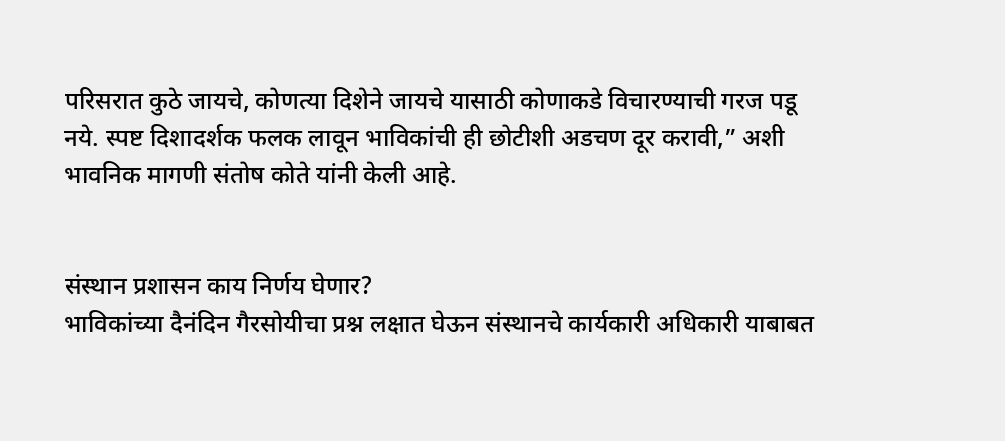परिसरात कुठे जायचे, कोणत्या दिशेने जायचे यासाठी कोणाकडे विचारण्याची गरज पडू नये. स्पष्ट दिशादर्शक फलक लावून भाविकांची ही छोटीशी अडचण दूर करावी,” अशी भावनिक मागणी संतोष कोते यांनी केली आहे.


संस्थान प्रशासन काय निर्णय घेणार?
भाविकांच्या दैनंदिन गैरसोयीचा प्रश्न लक्षात घेऊन संस्थानचे कार्यकारी अधिकारी याबाबत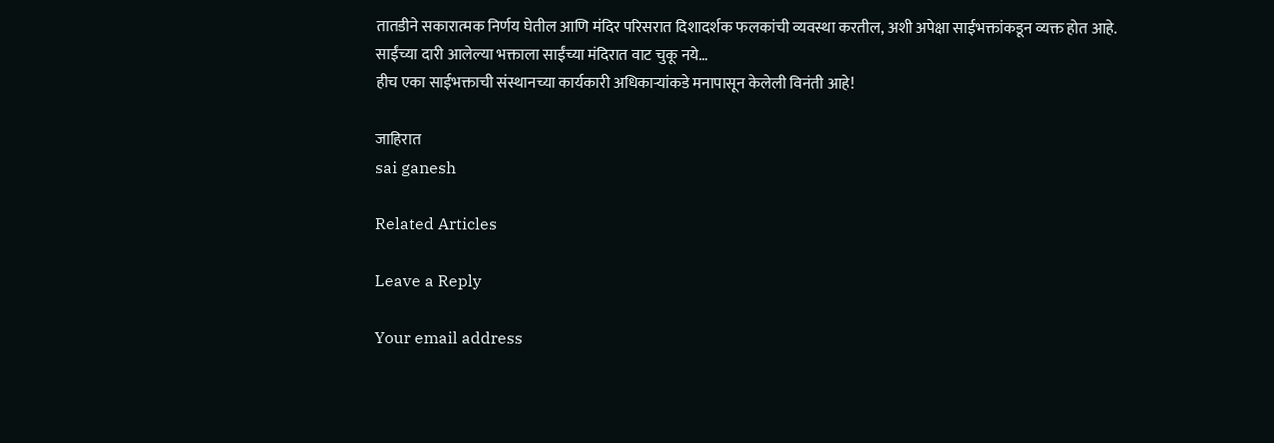तातडीने सकारात्मक निर्णय घेतील आणि मंदिर परिसरात दिशादर्शक फलकांची व्यवस्था करतील, अशी अपेक्षा साईभक्तांकडून व्यक्त होत आहे.
साईंच्या दारी आलेल्या भक्ताला साईंच्या मंदिरात वाट चुकू नये…
हीच एका साईभक्ताची संस्थानच्या कार्यकारी अधिकाऱ्यांकडे मनापासून केलेली विनंती आहे!

जाहिरात
sai ganesh

Related Articles

Leave a Reply

Your email address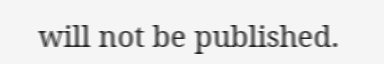will not be published.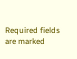Required fields are marked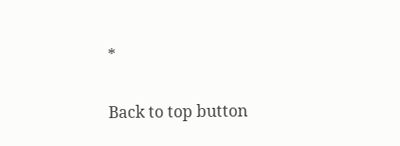*

Back to top button